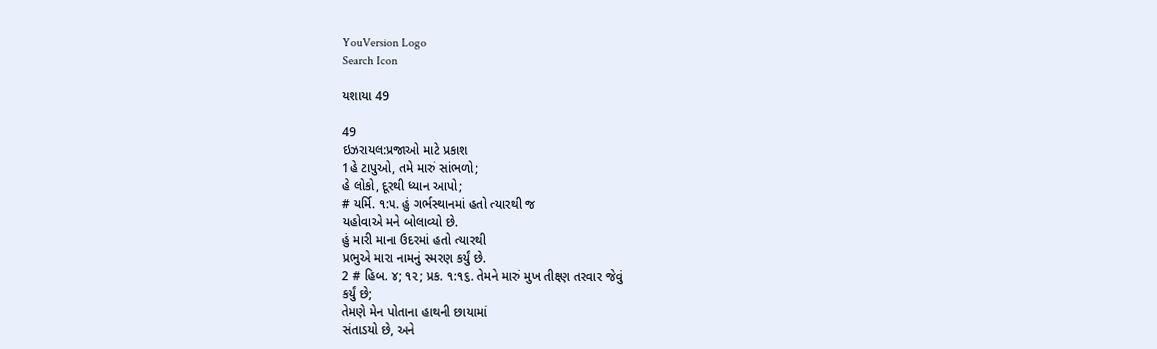YouVersion Logo
Search Icon

યશાયા 49

49
ઇઝરાયલ:પ્રજાઓ માટે પ્રકાશ
1હે ટાપુઓ, તમે મારું સાંભળો;
હે લોકો, દૂરથી ધ્યાન આપો;
# યર્મિ. ૧:૫. હું ગર્ભસ્થાનમાં હતો ત્યારથી જ
યહોવાએ મને બોલાવ્યો છે.
હું મારી માના ઉદરમાં હતો ત્યારથી
પ્રભુએ મારા નામનું સ્મરણ કર્યું છે.
2 # હિબ. ૪; ૧૨; પ્રક. ૧:૧૬. તેમને મારું મુખ તીક્ષ્ણ તરવાર જેવું
કર્યું છે;
તેમણે મેન પોતાના હાથની છાયામાં
સંતાડયો છે, અને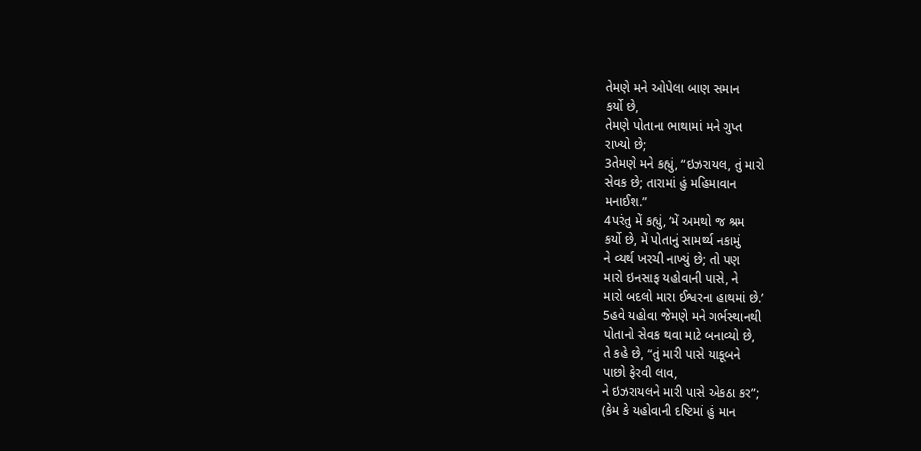તેમણે મને ઓપેલા બાણ સમાન
કર્યો છે,
તેમણે પોતાના ભાથામાં મને ગુપ્ત
રાખ્યો છે;
3તેમણે મને કહ્યું, “ઇઝરાયલ, તું મારો
સેવક છે; તારામાં હું મહિમાવાન
મનાઈશ.”
4પરંતુ મેં કહ્યું, ‘મેં અમથો જ શ્રમ
કર્યો છે, મેં પોતાનું સામર્થ્ય નકામું
ને વ્યર્થ ખરચી નાખ્યું છે; તો પણ
મારો ઇનસાફ યહોવાની પાસે, ને
મારો બદલો મારા ઈશ્વરના હાથમાં છે.’
5હવે યહોવા જેમણે મને ગર્ભસ્થાનથી
પોતાનો સેવક થવા માટે બનાવ્યો છે,
તે કહે છે, “તું મારી પાસે યાકૂબને
પાછો ફેરવી લાવ,
ને ઇઝરાયલને મારી પાસે એકઠા કર”;
(કેમ કે યહોવાની દષ્ટિમાં હું માન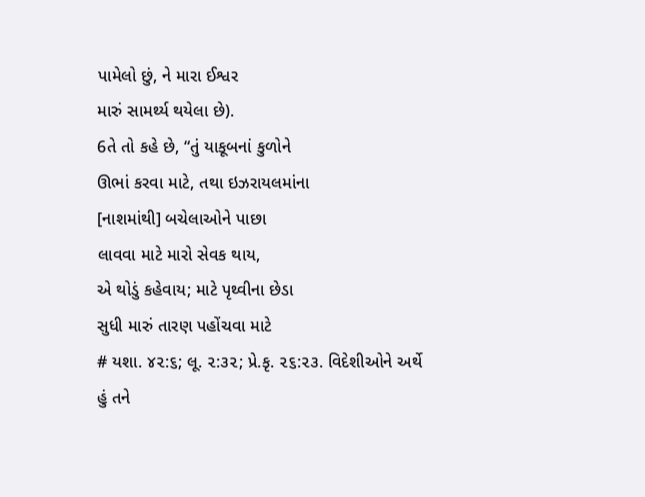પામેલો છું, ને મારા ઈશ્વર
મારું સામર્થ્ય થયેલા છે).
6તે તો કહે છે, “તું યાકૂબનાં કુળોને
ઊભાં કરવા માટે, તથા ઇઝરાયલમાંના
[નાશમાંથી] બચેલાઓને પાછા
લાવવા માટે મારો સેવક થાય,
એ થોડું કહેવાય; માટે પૃથ્વીના છેડા
સુધી મારું તારણ પહોંચવા માટે
# યશા. ૪૨:૬; લૂ. ૨:૩૨; પ્રે.કૃ. ૨૬:૨૩. વિદેશીઓને અર્થે
હું તને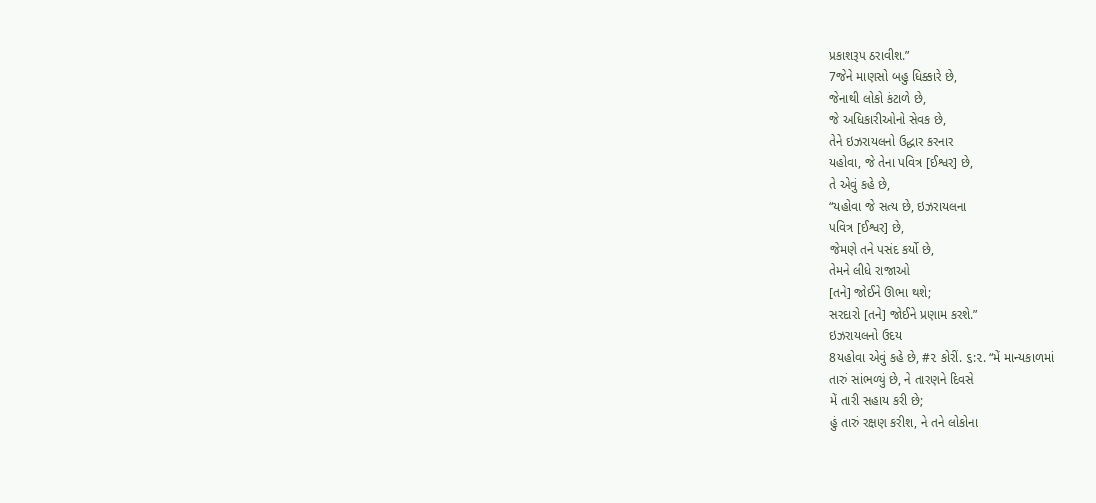પ્રકાશરૂપ ઠરાવીશ.”
7જેને માણસો બહુ ધિક્કારે છે,
જેનાથી લોકો કંટાળે છે,
જે અધિકારીઓનો સેવક છે,
તેને ઇઝરાયલનો ઉદ્ધાર કરનાર
યહોવા, જે તેના પવિત્ર [ઈશ્વર] છે,
તે એવું કહે છે,
“યહોવા જે સત્ય છે, ઇઝરાયલના
પવિત્ર [ઈશ્વર] છે,
જેમણે તને પસંદ કર્યો છે,
તેમને લીધે રાજાઓ
[તને] જોઈને ઊભા થશે;
સરદારો [તને] જોઈને પ્રણામ કરશે.”
ઇઝરાયલનો ઉદય
8યહોવા એવું કહે છે, #૨ કોરીં. ૬:૨. “મેં માન્યકાળમાં
તારું સાંભળ્યું છે, ને તારણને દિવસે
મેં તારી સહાય કરી છે;
હું તારું રક્ષણ કરીશ, ને તને લોકોના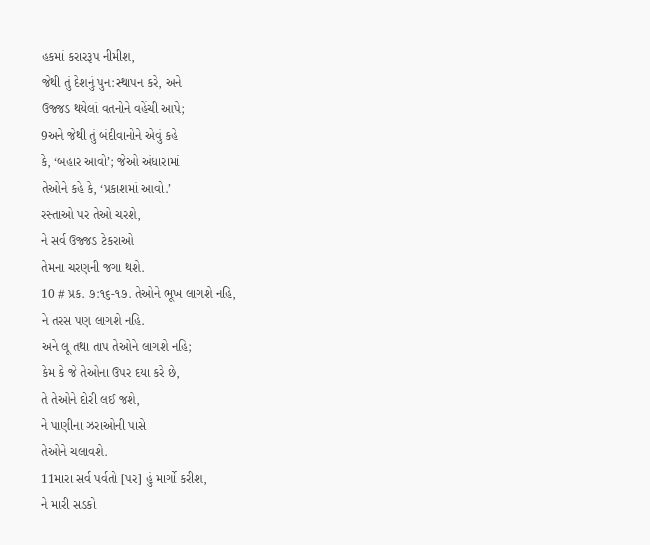હકમાં કરારરૂપ નીમીશ,
જેથી તું દેશનું પુન:સ્થાપન કરે, અને
ઉજ્જડ થયેલાં વતનોને વહેંચી આપે;
9અને જેથી તું બંદીવાનોને એવું કહે
કે, ‘બહાર આવો’; જેઓ અંધારામાં
તેઓને કહે કે, ‘પ્રકાશમાં આવો.’
રસ્તાઓ પર તેઓ ચરશે,
ને સર્વ ઉજ્જડ ટેકરાઓ
તેમના ચરણની જગા થશે.
10 # પ્રક. ૭:૧૬-૧૭. તેઓને ભૂખ લાગશે નહિ,
ને તરસ પણ લાગશે નહિ.
અને લૂ તથા તાપ તેઓને લાગશે નહિ;
કેમ કે જે તેઓના ઉપર દયા કરે છે,
તે તેઓને દોરી લઈ જશે,
ને પાણીના ઝરાઓની પાસે
તેઓને ચલાવશે.
11મારા સર્વ પર્વતો [પર] હું માર્ગો કરીશ,
ને મારી સડકો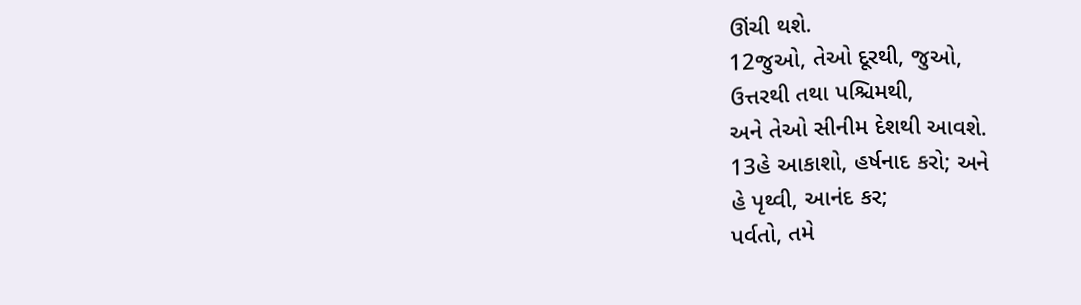ઊંચી થશે.
12જુઓ, તેઓ દૂરથી, જુઓ,
ઉત્તરથી તથા પશ્ચિમથી,
અને તેઓ સીનીમ દેશથી આવશે.
13હે આકાશો, હર્ષનાદ કરો; અને
હે પૃથ્વી, આનંદ કર;
પર્વતો, તમે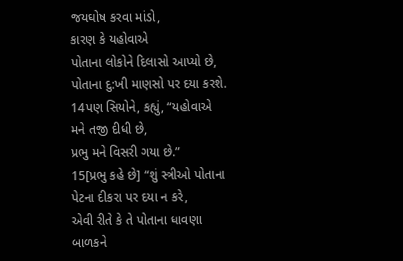જયઘોષ કરવા માંડો,
કારણ કે યહોવાએ
પોતાના લોકોને દિલાસો આપ્યો છે,
પોતાના દુ:ખી માણસો પર દયા કરશે.
14પણ સિયોને, કહ્યું, “યહોવાએ
મને તજી દીધી છે,
પ્રભુ મને વિસરી ગયા છે.”
15[પ્રભુ કહે છે] “શું સ્ત્રીઓ પોતાના
પેટના દીકરા પર દયા ન કરે,
એવી રીતે કે તે પોતાના ધાવણા
બાળકને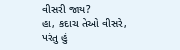વીસરી જાય?
હા, કદાચ તેઓ વીસરે,
પરંતુ હું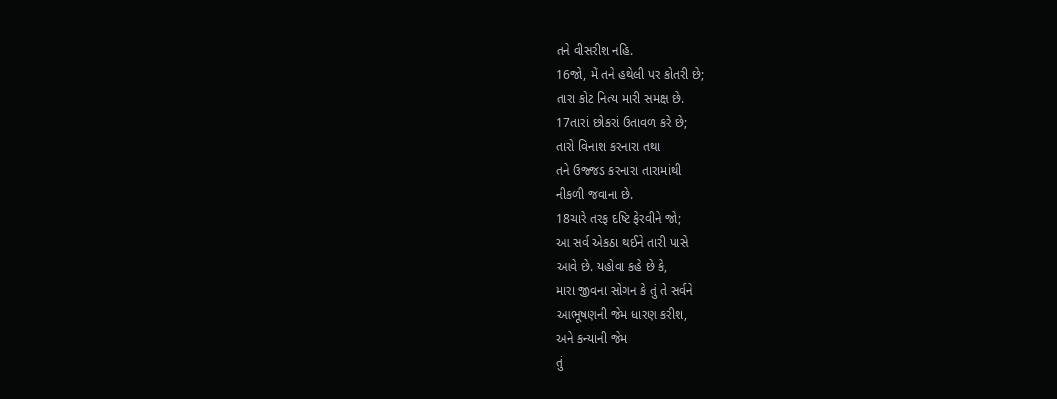તને વીસરીશ નહિ.
16જો, મેં તને હથેલી પર કોતરી છે;
તારા કોટ નિત્ય મારી સમક્ષ છે.
17તારાં છોકરાં ઉતાવળ કરે છે;
તારો વિનાશ કરનારા તથા
તને ઉજ્જડ કરનારા તારામાંથી
નીકળી જવાના છે.
18ચારે તરફ દષ્ટિ ફેરવીને જો;
આ સર્વ એકઠા થઈને તારી પાસે
આવે છે. યહોવા કહે છે કે,
મારા જીવના સોગન કે તું તે સર્વને
આભૂષણની જેમ ધારણ કરીશ,
અને કન્યાની જેમ
તું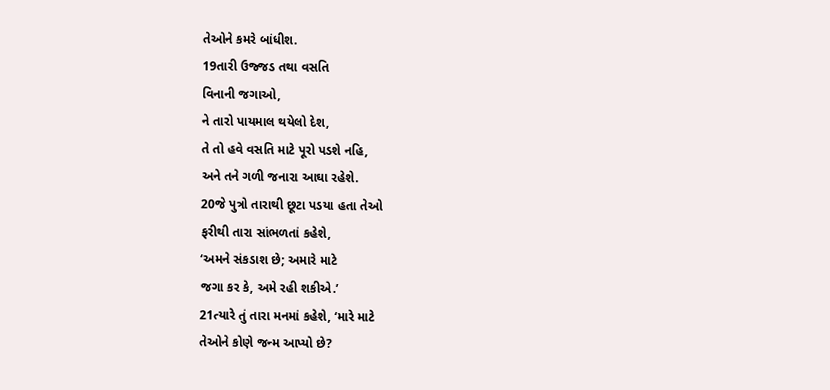તેઓને કમરે બાંધીશ.
19તારી ઉજ્જડ તથા વસતિ
વિનાની જગાઓ,
ને તારો પાયમાલ થયેલો દેશ,
તે તો હવે વસતિ માટે પૂરો પડશે નહિ,
અને તને ગળી જનારા આઘા રહેશે.
20જે પુત્રો તારાથી છૂટા પડયા હતા તેઓ
ફરીથી તારા સાંભળતાં કહેશે,
‘અમને સંકડાશ છે; અમારે માટે
જગા કર કે, અમે રહી શકીએ.’
21ત્યારે તું તારા મનમાં કહેશે, ‘મારે માટે
તેઓને કોણે જન્મ આપ્યો છે?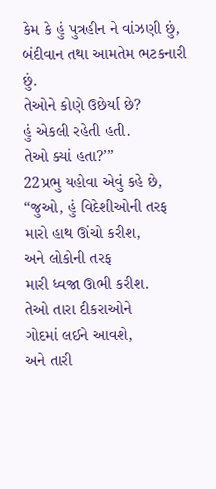કેમ કે હું પુત્રહીન ને વાંઝણી છું,
બંદીવાન તથા આમતેમ ભટકનારી છું.
તેઓને કોણે ઉછેર્યા છે?
હું એકલી રહેતી હતી.
તેઓ ક્યાં હતા?’”
22પ્રભુ યહોવા એવું કહે છે,
“જુઓ, હું વિદેશીઓની તરફ
મારો હાથ ઊંચો કરીશ,
અને લોકોની તરફ
મારી ધ્વજા ઊભી કરીશ.
તેઓ તારા દીકરાઓને
ગોદમાં લઈને આવશે,
અને તારી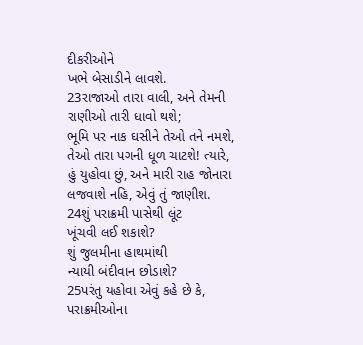દીકરીઓને
ખભે બેસાડીને લાવશે.
23રાજાઓ તારા વાલી, અને તેમની
રાણીઓ તારી ધાવો થશે;
ભૂમિ પર નાક ઘસીને તેઓ તને નમશે,
તેઓ તારા પગની ધૂળ ચાટશે! ત્યારે,
હું યુહોવા છું, અને મારી રાહ જોનારા
લજવાશે નહિ, એવું તું જાણીશ.
24શું પરાક્રમી પાસેથી લૂંટ
ખૂંચવી લઈ શકાશે?
શું જુલમીના હાથમાંથી
ન્યાયી બંદીવાન છોડાશે?
25પરંતુ યહોવા એવું કહે છે કે,
પરાક્રમીઓના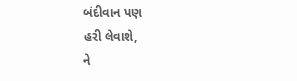બંદીવાન પણ
હરી લેવાશે,
ને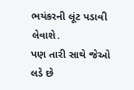ભયંકરની લૂંટ પડાવી લેવાશે.
પણ તારી સાથે જેઓ લડે છે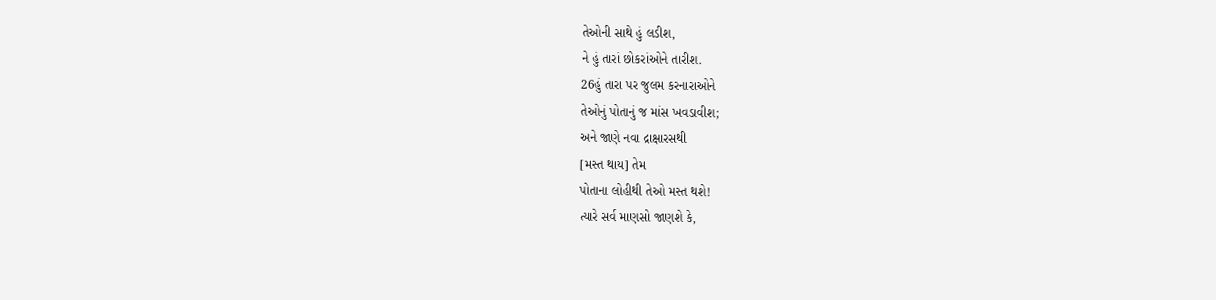તેઓની સાથે હું લડીશ,
ને હું તારાં છોકરાંઓને તારીશ.
26હું તારા પર જુલમ કરનારાઓને
તેઓનું પોતાનું જ માંસ ખવડાવીશ;
અને જાણે નવા દ્રાક્ષારસથી
[મસ્ત થાય] તેમ
પોતાના લોહીથી તેઓ મસ્ત થશે!
ત્યારે સર્વ માણસો જાણશે કે,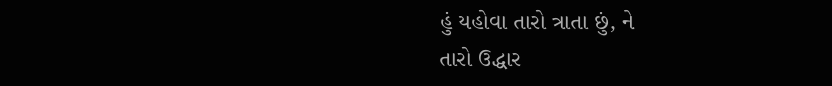હું યહોવા તારો ત્રાતા છું, ને
તારો ઉદ્ધાર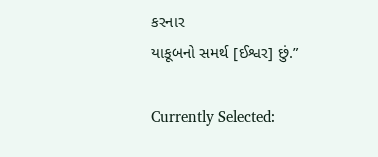કરનાર
યાકૂબનો સમર્થ [ઈશ્વર] છું.”

Currently Selected: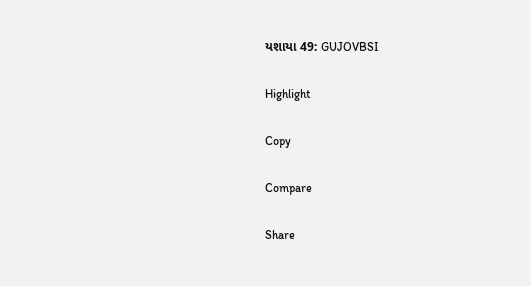યશાયા 49: GUJOVBSI

Highlight

Copy

Compare

Share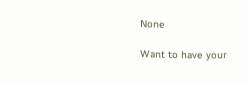None

Want to have your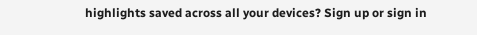highlights saved across all your devices? Sign up or sign in